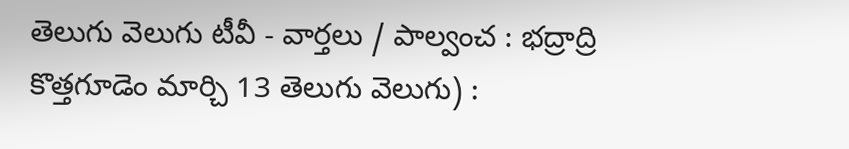తెలుగు వెలుగు టీవీ - వార్తలు / పాల్వంచ : భద్రాద్రి కొత్తగూడెం మార్చి 13 తెలుగు వెలుగు) :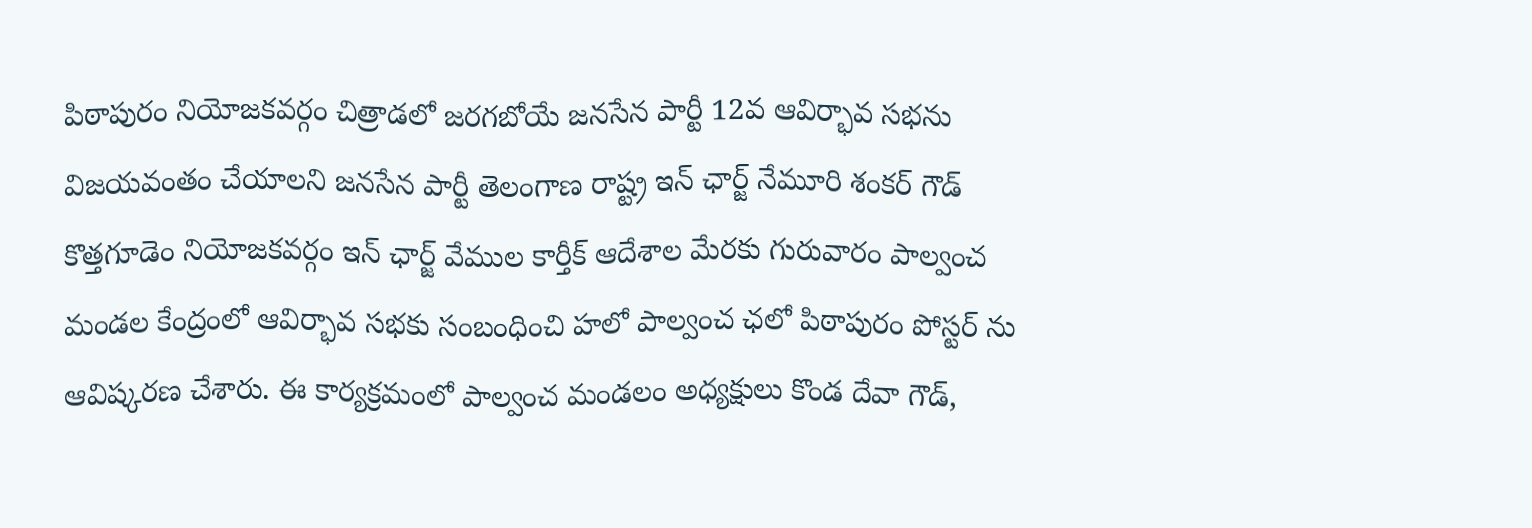పిఠాపురం నియోజకవర్గం చిత్రాడలో జరగబోయే జనసేన పార్టీ 12వ ఆవిర్భావ సభను విజయవంతం చేయాలని జనసేన పార్టీ తెలంగాణ రాష్ట్ర ఇన్ ఛార్జ్ నేమూరి శంకర్ గౌడ్ కొత్తగూడెం నియోజకవర్గం ఇన్ ఛార్జ్ వేముల కార్తీక్ ఆదేశాల మేరకు గురువారం పాల్వంచ మండల కేంద్రంలో ఆవిర్భావ సభకు సంబంధించి హలో పాల్వంచ ఛలో పిఠాపురం పోస్టర్ ను ఆవిష్కరణ చేశారు. ఈ కార్యక్రమంలో పాల్వంచ మండలం అధ్యక్షులు కొండ దేవా గౌడ్,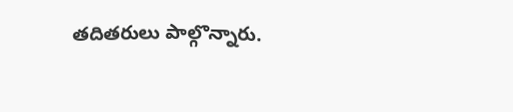తదితరులు పాల్గొన్నారు.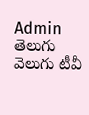Admin
తెలుగు వెలుగు టీవీ